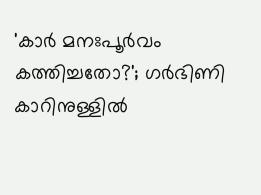'കാർ മനഃപൂ‌ർവം കത്തിച്ചതോ?'; ഗര്‍ഭിണി കാറിനുള്ളില്‍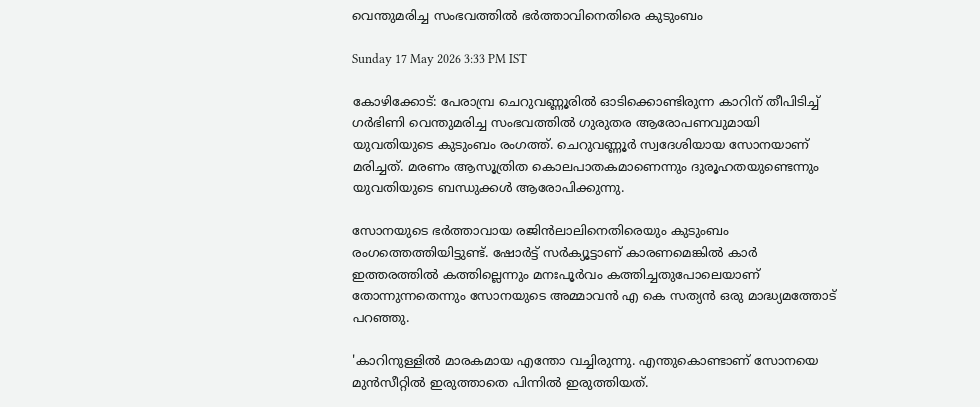വെന്തുമരിച്ച സംഭവത്തിൽ ഭർത്താവിനെതിരെ കുടുംബം

Sunday 17 May 2026 3:33 PM IST

കോഴിക്കോട്: പേരാമ്പ്ര ചെറുവണ്ണൂരില്‍ ഓടിക്കൊണ്ടിരുന്ന കാറിന് തീപിടിച്ച് ഗര്‍ഭിണി വെന്തുമരിച്ച സംഭവത്തിൽ ഗുരുതര ആരോപണവുമായി യുവതിയുടെ കുടുംബം രംഗത്ത്. ചെറുവണ്ണൂര്‍ സ്വദേശിയായ സോനയാണ് മരിച്ചത്. മരണം ആസൂത്രിത കൊലപാതകമാണെന്നും ദുരൂഹതയുണ്ടെന്നും യുവതിയുടെ ബന്ധുക്കൾ ആരോപിക്കുന്നു.

സോനയുടെ ഭർത്താവായ രജിൻലാലിനെതിരെയും കുടുംബം രംഗത്തെത്തിയിട്ടുണ്ട്. ഷോർട്ട് സർക്യൂട്ടാണ് കാരണമെങ്കിൽ കാർ ഇത്തരത്തിൽ കത്തില്ലെന്നും മനഃപൂ‌ർവം കത്തിച്ചതുപോലെയാണ് തോന്നുന്നതെന്നും സോനയുടെ അമ്മാവൻ എ കെ സത്യൻ ഒരു മാദ്ധ്യമത്തോട് പറഞ്ഞു.

'കാറിനുള്ളിൽ മാരകമായ എന്തോ വച്ചിരുന്നു. എന്തുകൊണ്ടാണ് സോനയെ മുൻസീറ്റിൽ ഇരുത്താതെ പിന്നിൽ ഇരുത്തിയത്.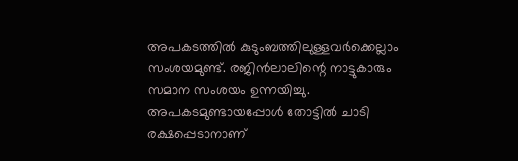അപകടത്തിൽ കുടുംബത്തിലുള്ളവർക്കെല്ലാം സംശയമുണ്ട്. രജിൻലാലിന്റെ നാട്ടുകാരും സമാന സംശയം ഉന്നയിച്ചു. അപകടമുണ്ടായപ്പോൾ തോട്ടിൽ ചാടി രക്ഷപ്പെടാനാണ്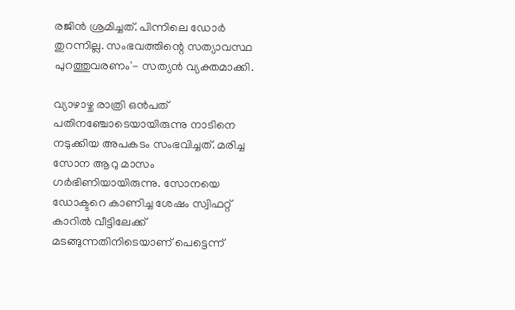രജിൻ ശ്രമിച്ചത്. പിന്നിലെ ഡോർ തുറന്നില്ല. സംഭവത്തിന്റെ സത്യാവസ്ഥ പുറത്തുവരണം'- സത്യൻ വ്യക്തമാക്കി.

വ്യാഴാഴ്ച രാത്രി ഒൻപത് പതിനഞ്ചോടെയായിരുന്നു നാടിനെ നടുക്കിയ അപകടം സംഭവിച്ചത്. മരിച്ച സോന ആറു മാസം ഗർഭിണിയായിരുന്നു. സോനയെ ഡോക്ടറെ കാണിച്ച ശേഷം സ്വിഫറ്റ് കാറില്‍ വീട്ടിലേക്ക് മടങ്ങുന്നതിനിടെയാണ് പെട്ടെന്ന്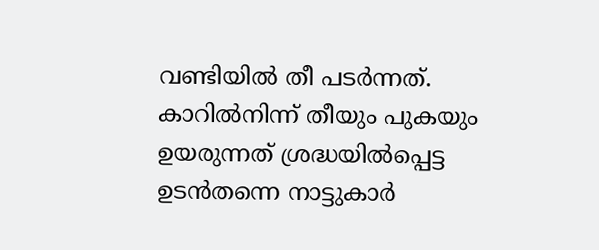വണ്ടിയില്‍ തീ പടര്‍ന്നത്. കാറിൽനിന്ന് തീയും പുകയും ഉയരുന്നത് ശ്രദ്ധയിൽപ്പെട്ട ഉടൻതന്നെ നാട്ടുകാർ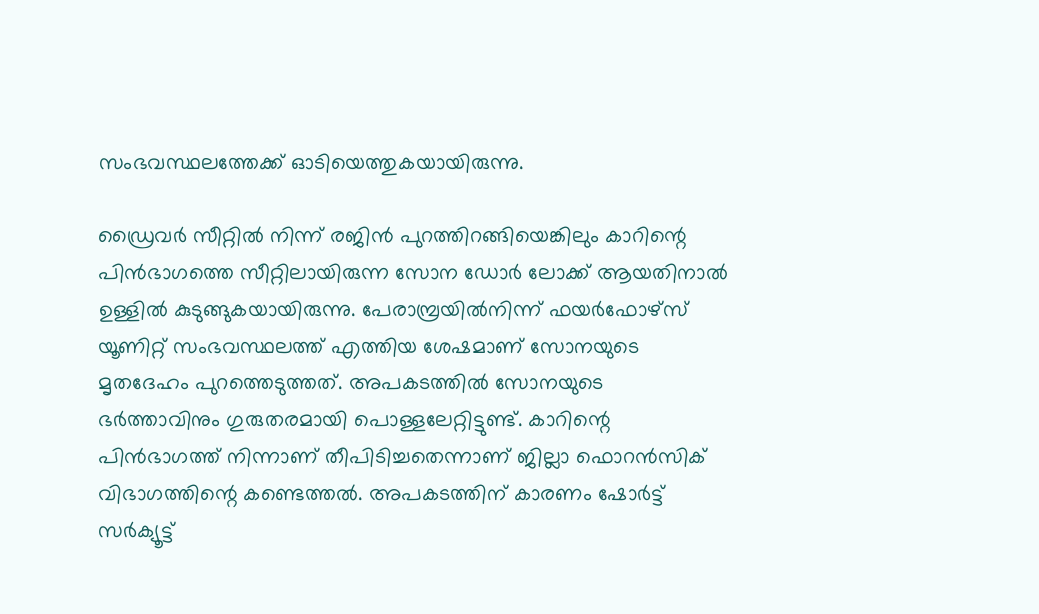സംഭവസ്ഥലത്തേക്ക് ഓടിയെത്തുകയായിരുന്നു.

ഡ്രൈവർ സീറ്റിൽ നിന്ന് രജിൻ പുറത്തിറങ്ങിയെങ്കിലും കാറിന്റെ പിൻഭാഗത്തെ സീറ്റിലായിരുന്ന സോന ഡോർ ലോക്ക് ആയതിനാൽ ഉള്ളിൽ കുടുങ്ങുകയായിരുന്നു. പേരാമ്പ്രയിൽനിന്ന് ഫയർഫോഴ്സ് യൂണിറ്റ് സംഭവസ്ഥലത്ത് എത്തിയ ശേഷമാണ് സോനയുടെ മൃതദേഹം പുറത്തെടുത്തത്. അപകടത്തില്‍ സോനയുടെ ഭര്‍ത്താവിനും ഗുരുതരമായി പൊള്ളലേറ്റിട്ടുണ്ട്. കാറിന്റെ പിൻഭാഗത്ത് നിന്നാണ് തീപിടിച്ചതെന്നാണ് ജില്ലാ ഫൊറൻസിക് വിഭാഗത്തിന്റെ കണ്ടെത്തൽ. അപകടത്തിന് കാരണം ഷോര്‍ട്ട് സര്‍ക്യൂട്ട്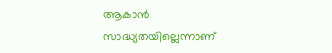ആകാന്‍ സാദ്ധ്യതയില്ലെന്നാണ്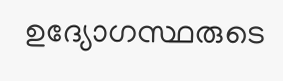ഉദ്യോഗസ്ഥരുടെ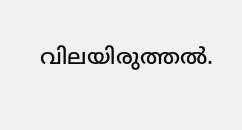വിലയിരുത്തല്‍.